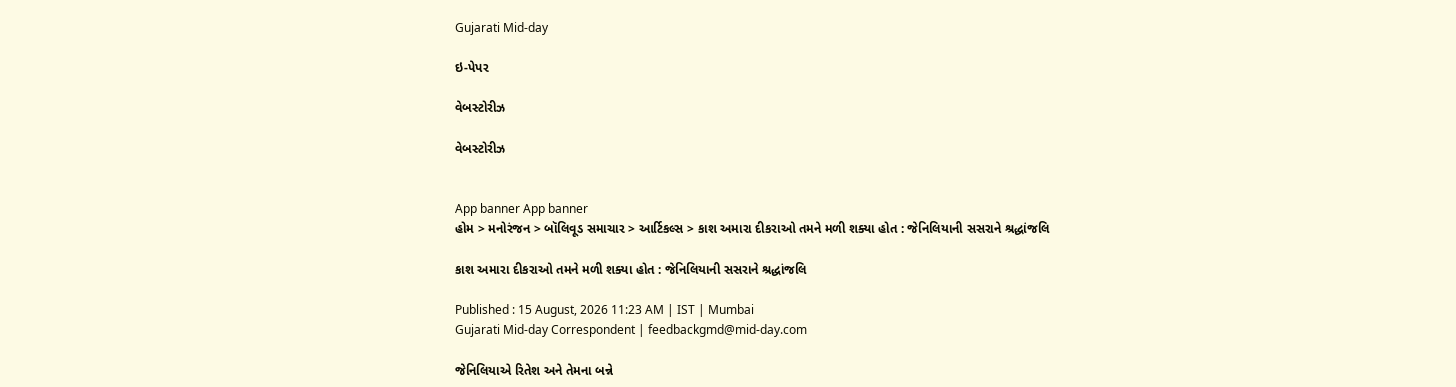Gujarati Mid-day

ઇ-પેપર

વેબસ્ટોરીઝ

વેબસ્ટોરીઝ


App banner App banner
હોમ > મનોરંજન > બૉલિવૂડ સમાચાર > આર્ટિકલ્સ > કાશ અમારા દીકરાઓ તમને મળી શક્યા હોત : જેનિલિયાની સસરાને શ્રદ્ધાંજલિ

કાશ અમારા દીકરાઓ તમને મળી શક્યા હોત : જેનિલિયાની સસરાને શ્રદ્ધાંજલિ

Published : 15 August, 2026 11:23 AM | IST | Mumbai
Gujarati Mid-day Correspondent | feedbackgmd@mid-day.com

જેનિલિયાએ રિતેશ અને તેમના બન્ને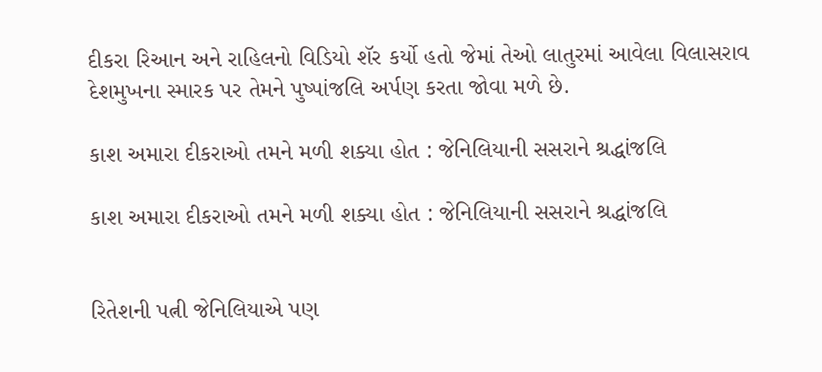દીકરા રિઆન અને રાહિલનો વિડિયો શૅર કર્યો હતો જેમાં તેઓ લાતુરમાં આવેલા વિલાસરાવ દેશમુખના સ્મારક પર તેમને પુષ્પાંજલિ અર્પણ કરતા જોવા મળે છે.

કાશ અમારા દીકરાઓ તમને મળી શક્યા હોત : જેનિલિયાની સસરાને શ્રદ્ધાંજલિ

કાશ અમારા દીકરાઓ તમને મળી શક્યા હોત : જેનિલિયાની સસરાને શ્રદ્ધાંજલિ


રિતેશની પત્ની જેનિલિયાએ પણ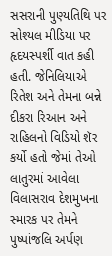સસરાની પુણ્યતિથિ પર સોશ્યલ મીડિયા પર હૃદયસ્પર્શી વાત કહી હતી. જેનિલિયાએ રિતેશ અને તેમના બન્ને દીકરા રિઆન અને રાહિલનો વિડિયો શૅર કર્યો હતો જેમાં તેઓ લાતુરમાં આવેલા વિલાસરાવ દેશમુખના સ્મારક પર તેમને પુષ્પાંજલિ અર્પણ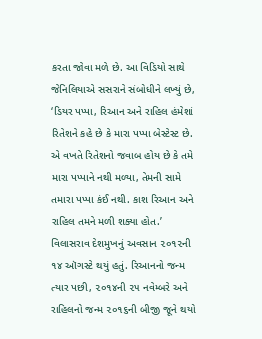કરતા જોવા મળે છે. આ વિડિયો સાથે જેનિલિયાએ સસરાને સંબોધીને લખ્યું છે, ‘ડિયર પપ્પા, રિઆન અને રાહિલ હંમેશાં રિતેશને કહે છે કે મારા પપ્પા બેસ્ટેસ્ટ છે. એ વખતે રિતેશનો જવાબ હોય છે કે તમે મારા પપ્પાને નથી મળ્યા, તેમની સામે તમારા પપ્પા કંઈ નથી. કાશ રિઆન અને રાહિલ તમને મળી શક્યા હોત.’
વિલાસરાવ દેશમુખનું અવસાન ૨૦૧૨ની ૧૪ ઑગસ્ટે થયું હતું. રિઆનનો જન્મ ત્યાર પછી, ૨૦૧૪ની ૨૫ નવેમ્બરે અને રાહિલનો જન્મ ૨૦૧૬ની બીજી જૂને થયો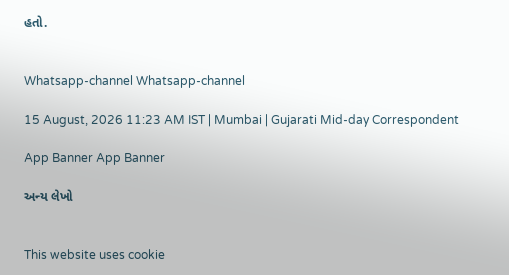હતો.


Whatsapp-channel Whatsapp-channel

15 August, 2026 11:23 AM IST | Mumbai | Gujarati Mid-day Correspondent

App Banner App Banner

અન્ય લેખો


This website uses cookie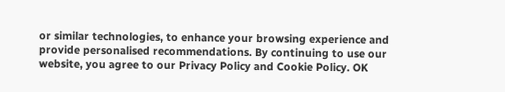or similar technologies, to enhance your browsing experience and provide personalised recommendations. By continuing to use our website, you agree to our Privacy Policy and Cookie Policy. OK